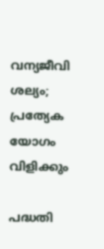വന്യജീവി ശല്യം; പ്രത്യേക യോഗം വിളിക്കും

പദ്ധതി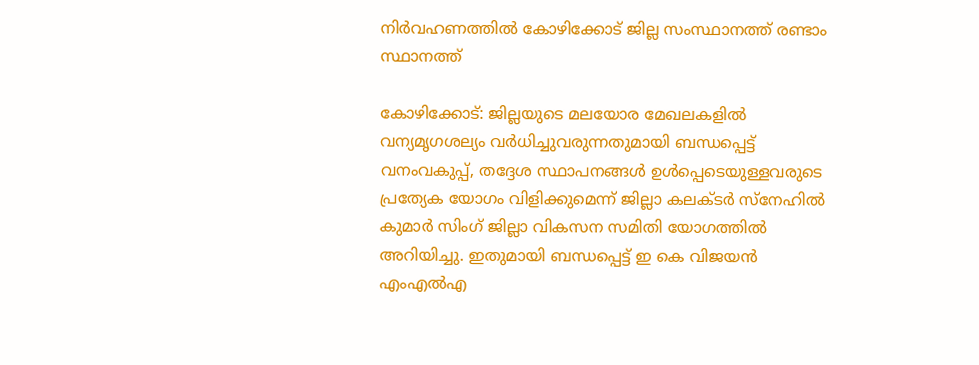നിര്‍വഹണത്തില്‍ കോഴിക്കോട് ജില്ല സംസ്ഥാനത്ത് രണ്ടാം സ്ഥാനത്ത്

കോഴിക്കോട്: ജില്ലയുടെ മലയോര മേഖലകളില്‍ വന്യമൃഗശല്യം വര്‍ധിച്ചുവരുന്നതുമായി ബന്ധപ്പെട്ട് വനംവകുപ്പ്, തദ്ദേശ സ്ഥാപനങ്ങള്‍ ഉള്‍പ്പെടെയുള്ളവരുടെ പ്രത്യേക യോഗം വിളിക്കുമെന്ന് ജില്ലാ കലക്ടര്‍ സ്‌നേഹില്‍ കുമാര്‍ സിംഗ് ജില്ലാ വികസന സമിതി യോഗത്തില്‍ അറിയിച്ചു. ഇതുമായി ബന്ധപ്പെട്ട് ഇ കെ വിജയന്‍ എംഎല്‍എ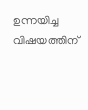ഉന്നയിച്ച വിഷയത്തിന്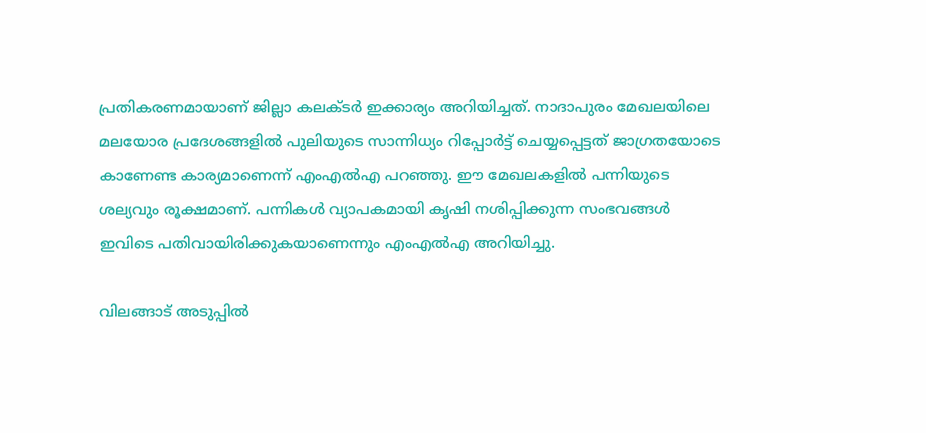പ്രതികരണമായാണ് ജില്ലാ കലക്ടര്‍ ഇക്കാര്യം അറിയിച്ചത്. നാദാപുരം മേഖലയിലെ മലയോര പ്രദേശങ്ങളില്‍ പുലിയുടെ സാന്നിധ്യം റിപ്പോര്‍ട്ട് ചെയ്യപ്പെട്ടത് ജാഗ്രതയോടെ കാണേണ്ട കാര്യമാണെന്ന് എംഎല്‍എ പറഞ്ഞു. ഈ മേഖലകളില്‍ പന്നിയുടെ ശല്യവും രൂക്ഷമാണ്. പന്നികള്‍ വ്യാപകമായി കൃഷി നശിപ്പിക്കുന്ന സംഭവങ്ങള്‍ ഇവിടെ പതിവായിരിക്കുകയാണെന്നും എംഎല്‍എ അറിയിച്ചു.

വിലങ്ങാട് അടുപ്പില്‍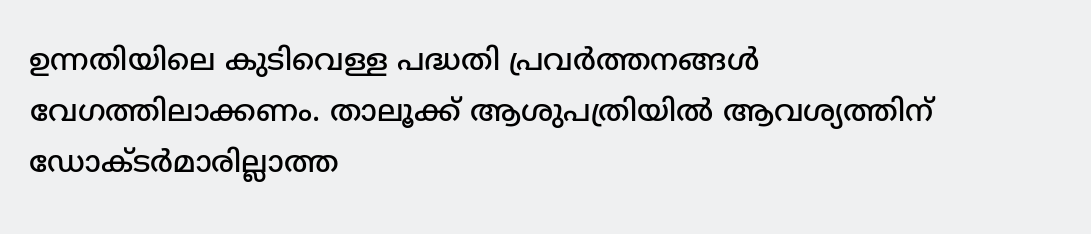ഉന്നതിയിലെ കുടിവെള്ള പദ്ധതി പ്രവര്‍ത്തനങ്ങള്‍ വേഗത്തിലാക്കണം. താലൂക്ക് ആശുപത്രിയില്‍ ആവശ്യത്തിന് ഡോക്ടര്‍മാരില്ലാത്ത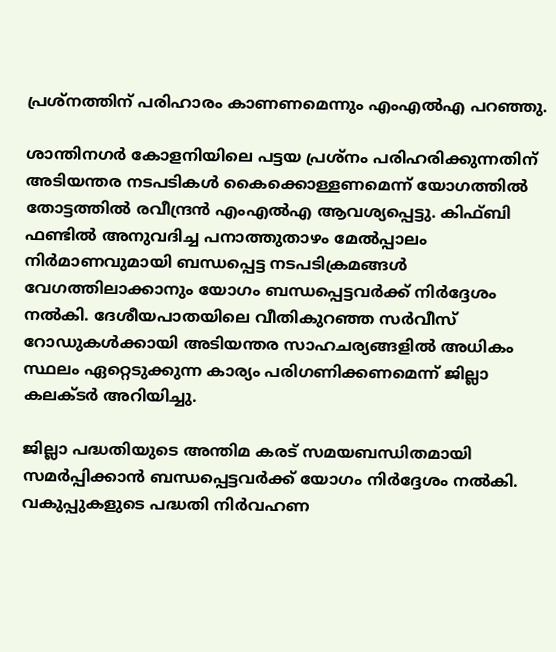പ്രശ്‌നത്തിന് പരിഹാരം കാണണമെന്നും എംഎല്‍എ പറഞ്ഞു.

ശാന്തിനഗര്‍ കോളനിയിലെ പട്ടയ പ്രശ്‌നം പരിഹരിക്കുന്നതിന് അടിയന്തര നടപടികള്‍ കൈക്കൊള്ളണമെന്ന് യോഗത്തില്‍ തോട്ടത്തില്‍ രവീന്ദ്രന്‍ എംഎല്‍എ ആവശ്യപ്പെട്ടു. കിഫ്ബി ഫണ്ടില്‍ അനുവദിച്ച പനാത്തുതാഴം മേല്‍പ്പാലം നിര്‍മാണവുമായി ബന്ധപ്പെട്ട നടപടിക്രമങ്ങള്‍ വേഗത്തിലാക്കാനും യോഗം ബന്ധപ്പെട്ടവര്‍ക്ക് നിര്‍ദ്ദേശം നല്‍കി. ദേശീയപാതയിലെ വീതികുറഞ്ഞ സര്‍വീസ് റോഡുകള്‍ക്കായി അടിയന്തര സാഹചര്യങ്ങളില്‍ അധികം സ്ഥലം ഏറ്റെടുക്കുന്ന കാര്യം പരിഗണിക്കണമെന്ന് ജില്ലാ കലക്ടര്‍ അറിയിച്ചു.

ജില്ലാ പദ്ധതിയുടെ അന്തിമ കരട് സമയബന്ധിതമായി സമര്‍പ്പിക്കാന്‍ ബന്ധപ്പെട്ടവര്‍ക്ക് യോഗം നിര്‍ദ്ദേശം നല്‍കി. വകുപ്പുകളുടെ പദ്ധതി നിര്‍വഹണ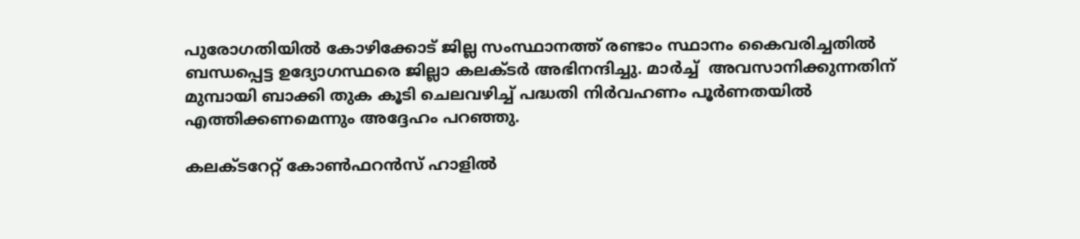പുരോഗതിയില്‍ കോഴിക്കോട് ജില്ല സംസ്ഥാനത്ത് രണ്ടാം സ്ഥാനം കൈവരിച്ചതില്‍ ബന്ധപ്പെട്ട ഉദ്യോഗസ്ഥരെ ജില്ലാ കലക്ടര്‍ അഭിനന്ദിച്ചു. മാര്‍ച്ച്  അവസാനിക്കുന്നതിന് മുമ്പായി ബാക്കി തുക കൂടി ചെലവഴിച്ച് പദ്ധതി നിര്‍വഹണം പൂര്‍ണതയില്‍ എത്തിക്കണമെന്നും അദ്ദേഹം പറഞ്ഞു.

കലക്ടറേറ്റ് കോണ്‍ഫറന്‍സ് ഹാളില്‍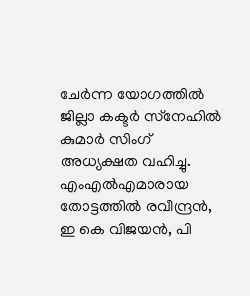ചേര്‍ന്ന യോഗത്തില്‍ ജില്ലാ കക്ടര്‍ സ്‌നേഹില്‍ കുമാര്‍ സിംഗ് അധ്യക്ഷത വഹിച്ചു. എംഎല്‍എമാരായ തോട്ടത്തില്‍ രവീന്ദ്രന്‍, ഇ കെ വിജയന്‍, പി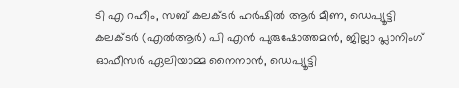ടി എ റഹീം, സബ് കലക്ടര്‍ ഹര്‍ഷില്‍ ആര്‍ മീണ, ഡെപ്യൂട്ടി കലക്ടര്‍ (എല്‍ആര്‍) പി എന്‍ പുരുഷോത്തമന്‍, ജില്ലാ പ്ലാനിംഗ് ഓഫീസര്‍ ഏലിയാമ്മ നൈനാന്‍, ഡെപ്യൂട്ടി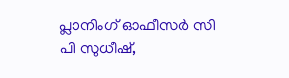പ്ലാനിംഗ് ഓഫീസര്‍ സി പി സുധീഷ്,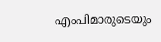എംപിമാരുടെയും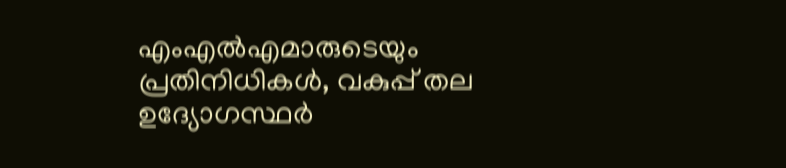എംഎല്‍എമാരുടെയും പ്രതിനിധികള്‍, വകുപ്പ് തല ഉദ്യോഗസ്ഥര്‍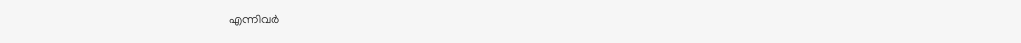എന്നിവര്‍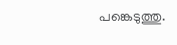പങ്കെടുത്തു.